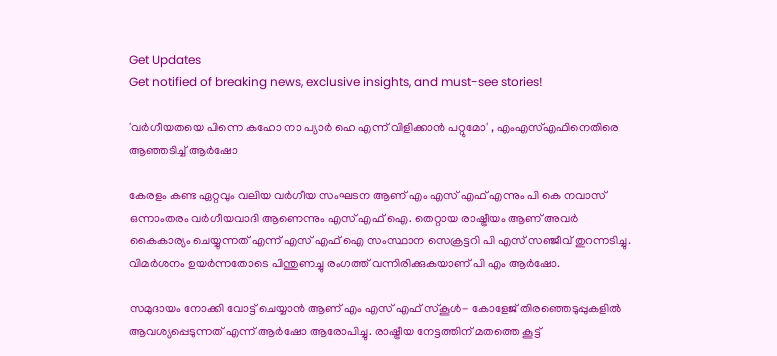Get Updates
Get notified of breaking news, exclusive insights, and must-see stories!

'വർഗീയതയെ പിന്നെ കഹോ നാ പ്യാർ ഹെ എന്ന് വിളിക്കാൻ പറ്റുമോ' , എംഎസ്എഫിനെതിരെ ആഞ്ഞടിച്ച് ആർഷോ

കേരളം കണ്ട ഏറ്റവും വലിയ വർഗീയ സംഘടന ആണ് എം എസ് എഫ് എന്നും പി കെ നവാസ് ഒന്നാംതരം വർഗീയവാദി ആണെന്നും എസ് എഫ് ഐ. തെറ്റായ രാഷ്ട്രീയം ആണ് അവർ കൈകാര്യം ചെയ്യുന്നത് എന്ന് എസ് എഫ് ഐ സംസ്ഥാന സെക്രട്ടറി പി എസ് സഞ്ജീവ് തുറന്നടിച്ചു. വിമർശനം ഉയർന്നതോടെ പിന്തുണച്ചു രംഗത്ത് വന്നിരിക്കുകയാണ് പി എം ആർഷോ.

സമുദായം നോക്കി വോട്ട് ചെയ്യാൻ ആണ് എം എസ് എഫ് സ്കൂൾ- കോളേജ് തിരഞ്ഞെടുപ്പുകളിൽ ആവശ്യപ്പെടുന്നത് എന്ന് ആർഷോ ആരോപിച്ചു. രാഷ്ട്രീയ നേട്ടത്തിന് മതത്തെ കൂട്ട്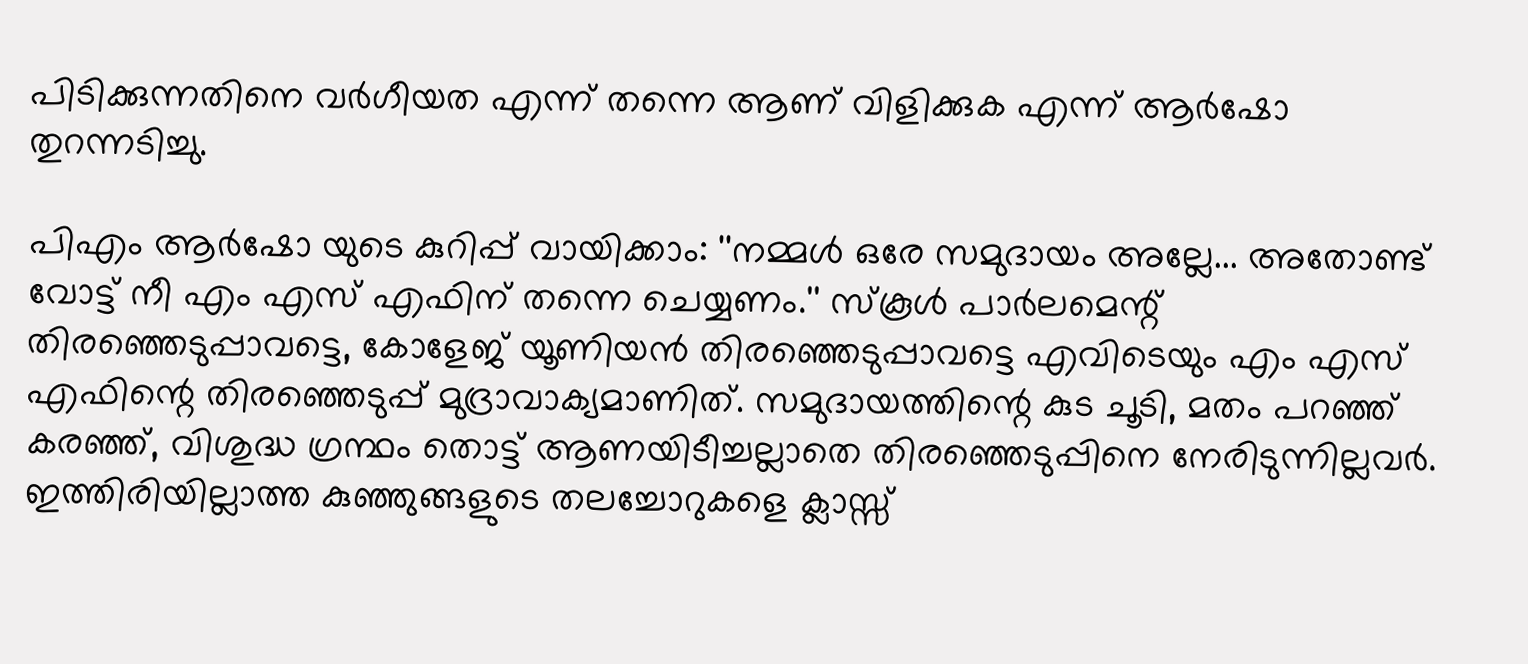പിടിക്കുന്നതിനെ വർഗീയത എന്ന് തന്നെ ആണ് വിളിക്കുക എന്ന് ആർഷോ തുറന്നടിച്ചു.

പിഎം ആർഷോ യുടെ കുറിപ്പ് വായിക്കാം: ''നമ്മൾ ഒരേ സമുദായം അല്ലേ... അതോണ്ട് വോട്ട് നീ എം എസ് എഫിന് തന്നെ ചെയ്യണം.'' സ്കൂൾ പാർലമെന്റ് തിരഞ്ഞെടുപ്പാവട്ടെ, കോളേജ് യൂണിയൻ തിരഞ്ഞെടുപ്പാവട്ടെ എവിടെയും എം എസ് എഫിന്റെ തിരഞ്ഞെടുപ്പ് മുദ്രാവാക്യമാണിത്. സമുദായത്തിന്റെ കുട ചൂടി, മതം പറഞ്ഞ് കരഞ്ഞ്, വിശുദ്ധ ഗ്രന്ഥം തൊട്ട് ആണയിടീച്ചല്ലാതെ തിരഞ്ഞെടുപ്പിനെ നേരിടുന്നില്ലവർ. ഇത്തിരിയില്ലാത്ത കുഞ്ഞുങ്ങളുടെ തലച്ചോറുകളെ ക്ലാസ്സ്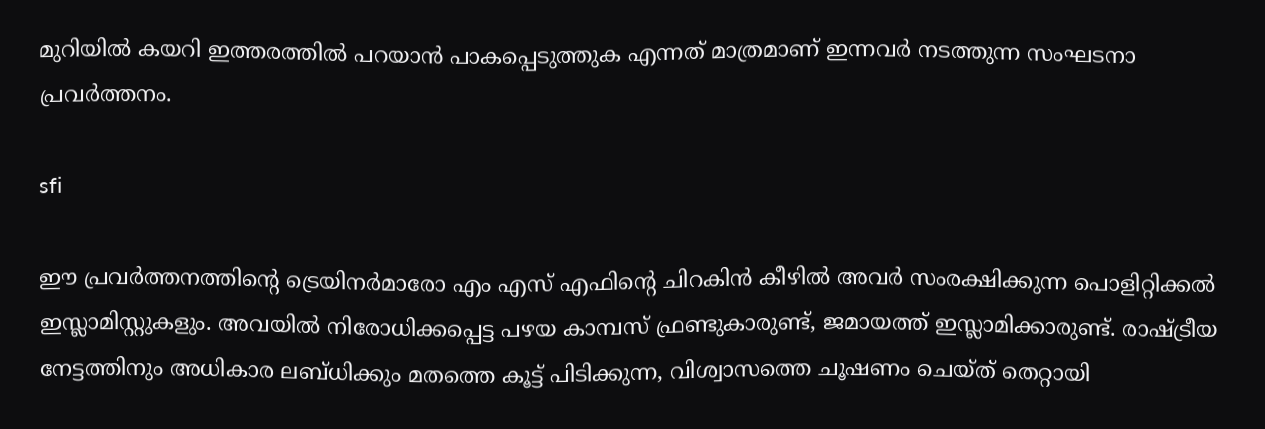മുറിയിൽ കയറി ഇത്തരത്തിൽ പറയാൻ പാകപ്പെടുത്തുക എന്നത് മാത്രമാണ് ഇന്നവർ നടത്തുന്ന സംഘടനാ പ്രവർത്തനം.

sfi

ഈ പ്രവർത്തനത്തിന്റെ ട്രെയിനർമാരോ എം എസ് എഫിന്റെ ചിറകിൻ കീഴിൽ അവർ സംരക്ഷിക്കുന്ന പൊളിറ്റിക്കൽ ഇസ്ലാമിസ്റ്റുകളും. അവയിൽ നിരോധിക്കപ്പെട്ട പഴയ കാമ്പസ്‌ ഫ്രണ്ടുകാരുണ്ട്, ജമായത്ത് ഇസ്ലാമിക്കാരുണ്ട്. രാഷ്ട്രീയ നേട്ടത്തിനും അധികാര ലബ്ധിക്കും മതത്തെ കൂട്ട് പിടിക്കുന്ന, വിശ്വാസത്തെ ചൂഷണം ചെയ്ത് തെറ്റായി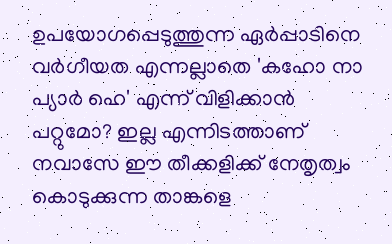ഉപയോഗപ്പെടുത്തുന്ന ഏർപ്പാടിനെ വർഗീയത എന്നല്ലാതെ 'കഹോ നാ പ്യാർ ഹെ' എന്ന് വിളിക്കാൻ പറ്റുമോ? ഇല്ല എന്നിടത്താണ് നവാസേ ഈ തീക്കളിക്ക് നേതൃത്വം കൊടുക്കുന്ന താങ്കളെ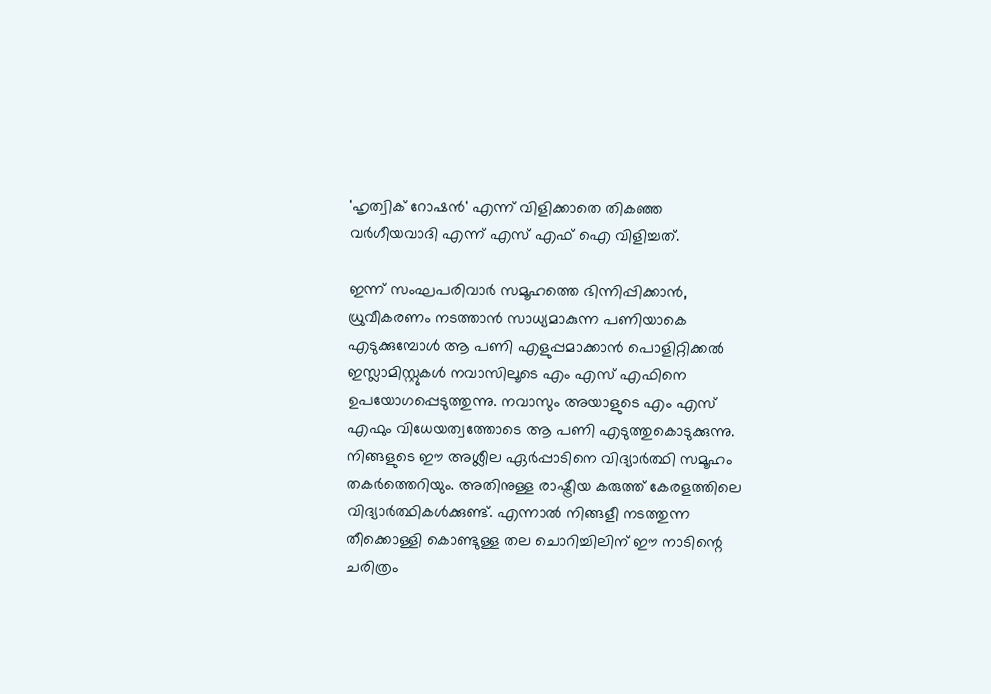'ഹൃത്വിക് റോഷൻ' എന്ന് വിളിക്കാതെ തികഞ്ഞ വർഗീയവാദി എന്ന് എസ് എഫ് ഐ വിളിച്ചത്.

ഇന്ന് സംഘപരിവാർ സമൂഹത്തെ ഭിന്നിപ്പിക്കാൻ, ധ്രുവീകരണം നടത്താൻ സാധ്യമാകുന്ന പണിയാകെ എടുക്കുമ്പോൾ ആ പണി എളുപ്പമാക്കാൻ പൊളിറ്റിക്കൽ ഇസ്ലാമിസ്റ്റുകൾ നവാസിലൂടെ എം എസ് എഫിനെ ഉപയോഗപ്പെടുത്തുന്നു. നവാസും അയാളുടെ എം എസ് എഫും വിധേയത്വത്തോടെ ആ പണി എടുത്തുകൊടുക്കുന്നു. നിങ്ങളുടെ ഈ അശ്ലീല ഏർപ്പാടിനെ വിദ്യാർത്ഥി സമൂഹം തകർത്തെറിയും. അതിനുള്ള രാഷ്ട്രീയ കരുത്ത് കേരളത്തിലെ വിദ്യാർത്ഥികൾക്കുണ്ട്. എന്നാൽ നിങ്ങളീ നടത്തുന്ന തീക്കൊള്ളി കൊണ്ടുള്ള തല ചൊറിച്ചിലിന് ഈ നാടിന്റെ ചരിത്രം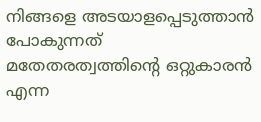നിങ്ങളെ അടയാളപ്പെടുത്താൻ പോകുന്നത് മതേതരത്വത്തിന്റെ ഒറ്റുകാരൻ എന്ന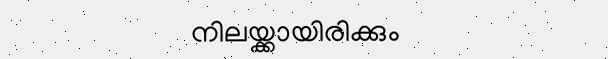നിലയ്ക്കായിരിക്കും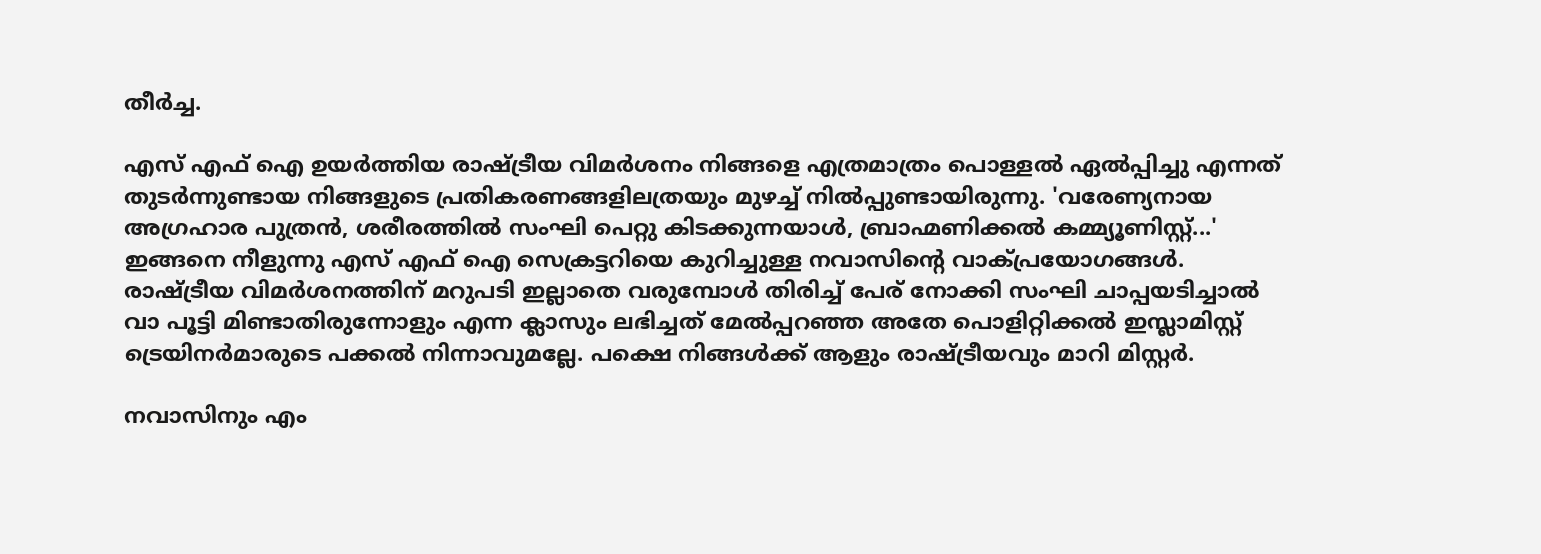തീർച്ച.

എസ് എഫ് ഐ ഉയർത്തിയ രാഷ്ട്രീയ വിമർശനം നിങ്ങളെ എത്രമാത്രം പൊള്ളൽ ഏൽപ്പിച്ചു എന്നത് തുടർന്നുണ്ടായ നിങ്ങളുടെ പ്രതികരണങ്ങളിലത്രയും മുഴച്ച് നിൽപ്പുണ്ടായിരുന്നു. 'വരേണ്യനായ അഗ്രഹാര പുത്രൻ, ശരീരത്തിൽ സംഘി പെറ്റു കിടക്കുന്നയാൾ, ബ്രാഹ്മണിക്കൽ കമ്മ്യൂണിസ്റ്റ്‌...' ഇങ്ങനെ നീളുന്നു എസ് എഫ് ഐ സെക്രട്ടറിയെ കുറിച്ചുള്ള നവാസിന്റെ വാക്പ്രയോഗങ്ങൾ. രാഷ്ട്രീയ വിമർശനത്തിന് മറുപടി ഇല്ലാതെ വരുമ്പോൾ തിരിച്ച് പേര് നോക്കി സംഘി ചാപ്പയടിച്ചാൽ വാ പൂട്ടി മിണ്ടാതിരുന്നോളും എന്ന ക്ലാസും ലഭിച്ചത് മേൽപ്പറഞ്ഞ അതേ പൊളിറ്റിക്കൽ ഇസ്ലാമിസ്റ്റ് ട്രെയിനർമാരുടെ പക്കൽ നിന്നാവുമല്ലേ. പക്ഷെ നിങ്ങൾക്ക് ആളും രാഷ്ട്രീയവും മാറി മിസ്റ്റർ.

നവാസിനും എം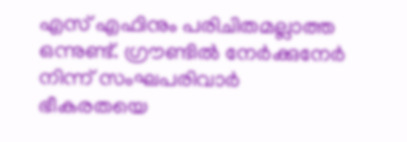എസ് എഫിനും പരിചിതമല്ലാത്ത ഒന്നുണ്ട്. ഗ്രൗണ്ടിൽ നേർക്കുനേർ നിന്ന് സംഘപരിവാർ ഭീകരതയെ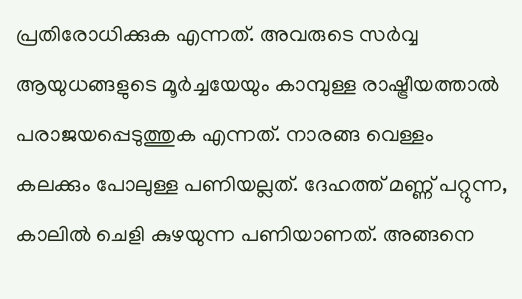പ്രതിരോധിക്കുക എന്നത്. അവരുടെ സർവ്വ ആയുധങ്ങളുടെ മൂർച്ചയേയും കാമ്പുള്ള രാഷ്ട്രീയത്താൽ പരാജയപ്പെടുത്തുക എന്നത്. നാരങ്ങ വെള്ളം കലക്കും പോലുള്ള പണിയല്ലത്. ദേഹത്ത് മണ്ണ് പറ്റുന്ന, കാലിൽ ചെളി കുഴയുന്ന പണിയാണത്. അങ്ങനെ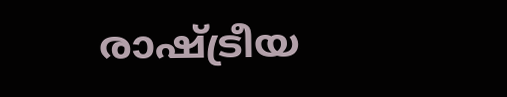രാഷ്ട്രീയ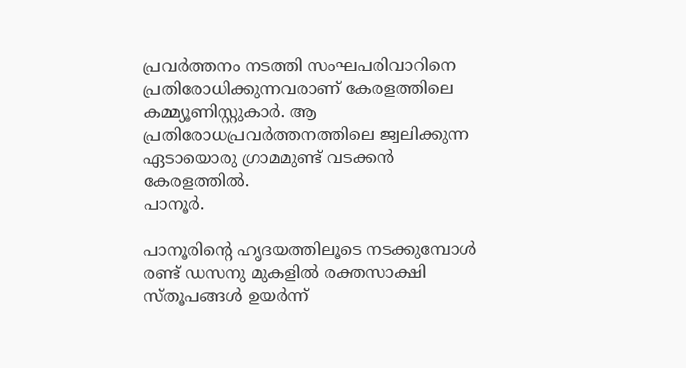പ്രവർത്തനം നടത്തി സംഘപരിവാറിനെ പ്രതിരോധിക്കുന്നവരാണ് കേരളത്തിലെ കമ്മ്യൂണിസ്റ്റുകാർ. ആ പ്രതിരോധപ്രവർത്തനത്തിലെ ജ്വലിക്കുന്ന ഏടായൊരു ഗ്രാമമുണ്ട് വടക്കൻ കേരളത്തിൽ.
പാനൂർ.

പാനൂരിന്റെ ഹൃദയത്തിലൂടെ നടക്കുമ്പോൾ രണ്ട് ഡസനു മുകളിൽ രക്തസാക്ഷി സ്തൂപങ്ങൾ ഉയർന്ന്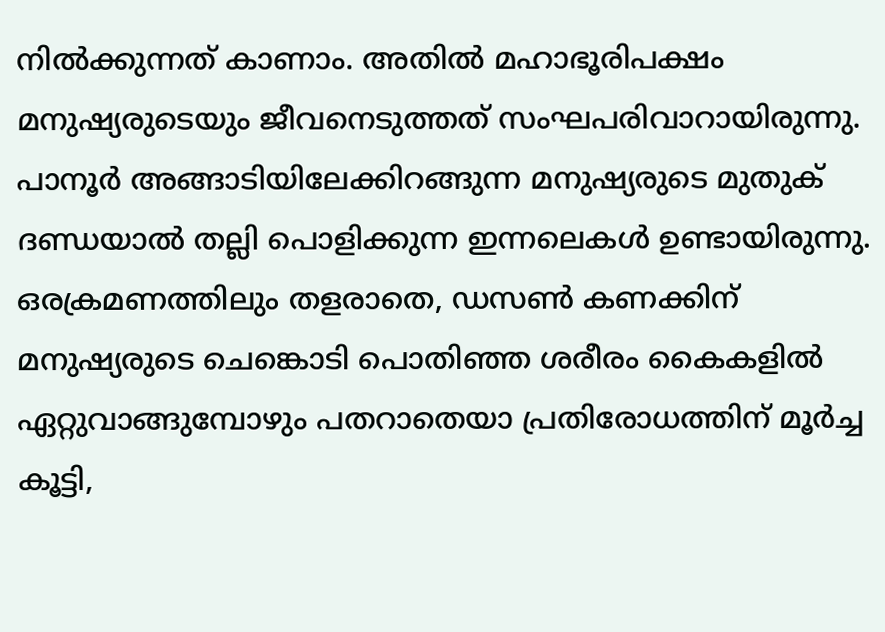നിൽക്കുന്നത് കാണാം. അതിൽ മഹാഭൂരിപക്ഷം മനുഷ്യരുടെയും ജീവനെടുത്തത് സംഘപരിവാറായിരുന്നു. പാനൂർ അങ്ങാടിയിലേക്കിറങ്ങുന്ന മനുഷ്യരുടെ മുതുക് ദണ്ഡയാൽ തല്ലി പൊളിക്കുന്ന ഇന്നലെകൾ ഉണ്ടായിരുന്നു. ഒരക്രമണത്തിലും തളരാതെ, ഡസൺ കണക്കിന് മനുഷ്യരുടെ ചെങ്കൊടി പൊതിഞ്ഞ ശരീരം കൈകളിൽ ഏറ്റുവാങ്ങുമ്പോഴും പതറാതെയാ പ്രതിരോധത്തിന് മൂർച്ച കൂട്ടി,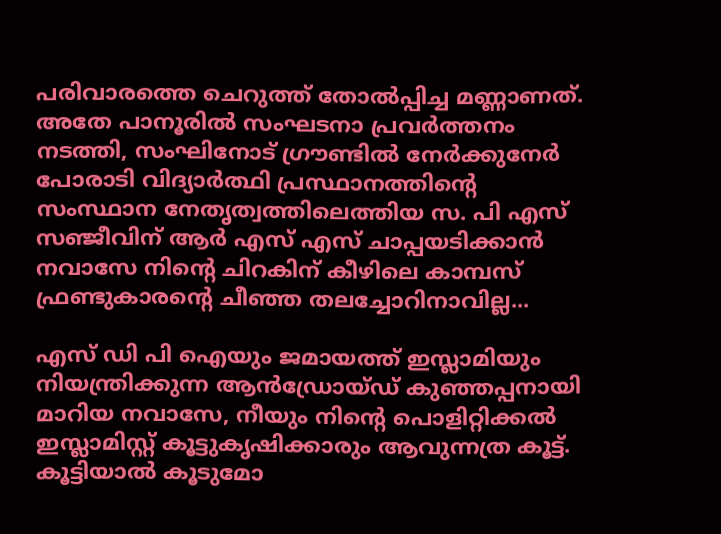പരിവാരത്തെ ചെറുത്ത് തോൽപ്പിച്ച മണ്ണാണത്.
അതേ പാനൂരിൽ സംഘടനാ പ്രവർത്തനം നടത്തി, സംഘിനോട് ഗ്രൗണ്ടിൽ നേർക്കുനേർ പോരാടി വിദ്യാർത്ഥി പ്രസ്ഥാനത്തിന്റെ സംസ്ഥാന നേതൃത്വത്തിലെത്തിയ സ. പി എസ് സഞ്ജീവിന് ആർ എസ് എസ് ചാപ്പയടിക്കാൻ നവാസേ നിന്റെ ചിറകിന് കീഴിലെ കാമ്പസ്‌ ഫ്രണ്ടുകാരന്റെ ചീഞ്ഞ തലച്ചോറിനാവില്ല...

എസ് ഡി പി ഐയും ജമായത്ത് ഇസ്ലാമിയും നിയന്ത്രിക്കുന്ന ആൻഡ്രോയ്ഡ് കുഞ്ഞപ്പനായി മാറിയ നവാസേ, നീയും നിന്റെ പൊളിറ്റിക്കൽ ഇസ്ലാമിസ്റ്റ് കൂട്ടുകൃഷിക്കാരും ആവുന്നത്ര കൂട്ട്. കൂട്ടിയാൽ കൂടുമോ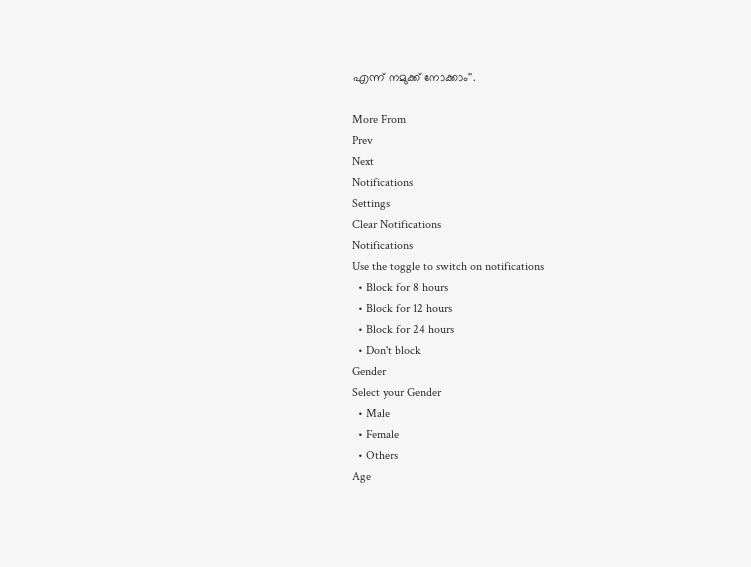എന്ന് നമുക്ക് നോക്കാം''.

More From
Prev
Next
Notifications
Settings
Clear Notifications
Notifications
Use the toggle to switch on notifications
  • Block for 8 hours
  • Block for 12 hours
  • Block for 24 hours
  • Don't block
Gender
Select your Gender
  • Male
  • Female
  • Others
Age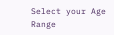Select your Age Range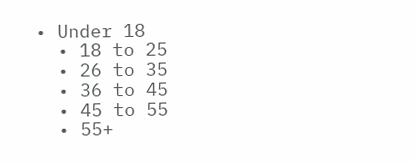• Under 18
  • 18 to 25
  • 26 to 35
  • 36 to 45
  • 45 to 55
  • 55+